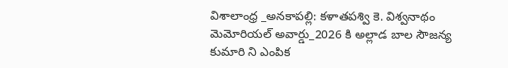విశాలాంధ్ర _అనకాపల్లి: కళాతపశ్వి కె. విశ్వనాథం మెమోరియల్ అవార్డు_2026 కి అల్లాడ బాల సౌజన్య కుమారి ని ఎంపిక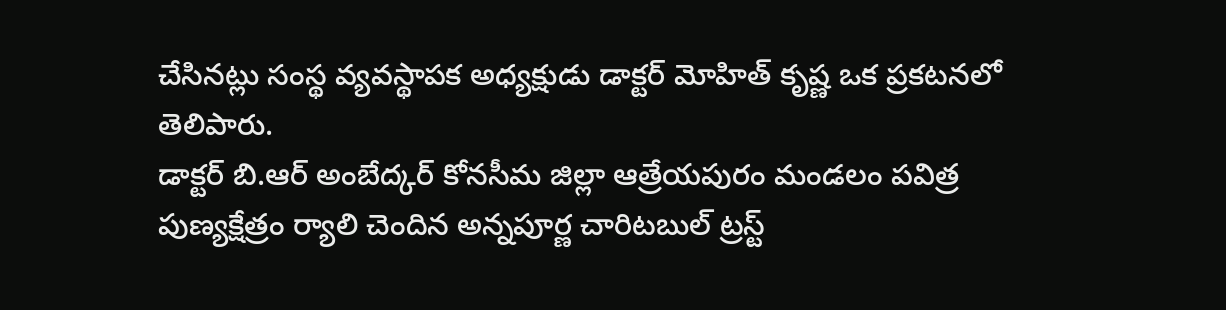చేసినట్లు సంస్థ వ్యవస్థాపక అధ్యక్షుడు డాక్టర్ మోహిత్ కృష్ణ ఒక ప్రకటనలో తెలిపారు.
డాక్టర్ బి.ఆర్ అంబేద్కర్ కోనసీమ జిల్లా ఆత్రేయపురం మండలం పవిత్ర పుణ్యక్షేత్రం ర్యాలి చెందిన అన్నపూర్ణ చారిటబుల్ ట్రస్ట్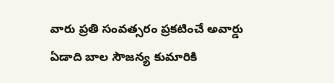వారు ప్రతి సంవత్సరం ప్రకటించే అవార్డు ఏడాది బాల సౌజన్య కుమారికి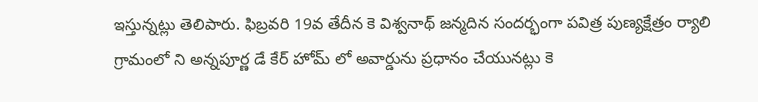ఇస్తున్నట్లు తెలిపారు. ఫిబ్రవరి 19వ తేదీన కె విశ్వనాథ్ జన్మదిన సందర్భంగా పవిత్ర పుణ్యక్షేత్రం ర్యాలి గ్రామంలో ని అన్నపూర్ణ డే కేర్ హోమ్ లో అవార్డును ప్రధానం చేయునట్లు కె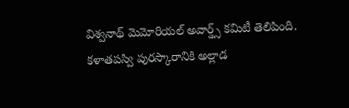విశ్వనాథ్ మెమోరియల్ అవార్డ్స్ కమిటీ తెలిపింది.
కళాతపస్వి పురస్కారానికి అల్లాడ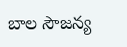బాల సౌజన్య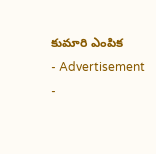కుమారి ఎంపిక
- Advertisement -